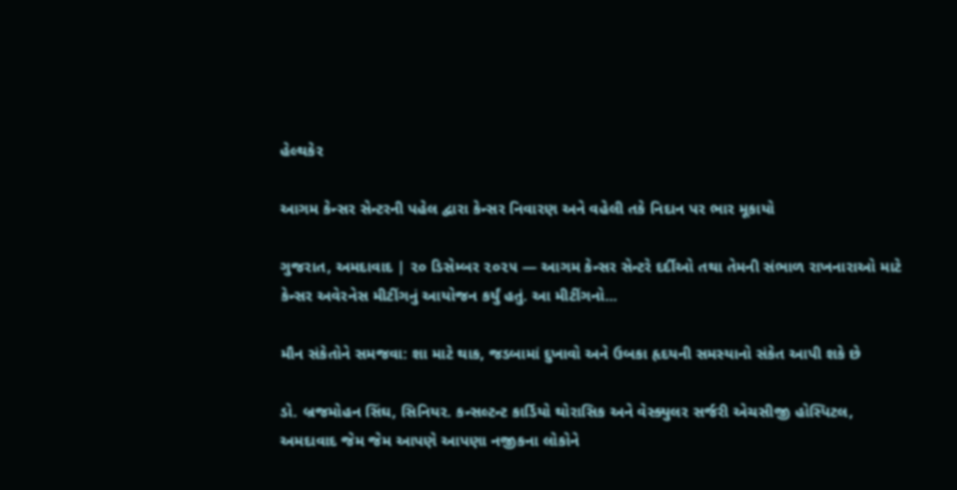હેલ્થકેર

આગમ કેન્સર સેન્ટરની પહેલ દ્વારા કેન્સર નિવારણ અને વહેલી તકે નિદાન પર ભાર મૂકાયો

ગુજરાત, અમદાવાદ | ૨૦ ડિસેમ્બર ૨૦૨૫ — આગમ કેન્સર સેન્ટરે દર્દીઓ તથા તેમની સંભાળ રાખનારાઓ માટે કેન્સર અવેરનેસ મીટીંગનું આયોજન કર્યું હતું. આ મીટીંગનો...

મૌન સંકેતોને સમજવા: શા માટે થાક, જડબામાં દુખાવો અને ઉબકા હૃદયની સમસ્યાનો સંકેત આપી શકે છે

ડો. બ્રજમોહન સિંઘ, સિનિયર. કન્સલ્ટન્ટ કાર્ડિયો થોરાસિક અને વેસ્ક્યુલર સર્જરી એચસીજી હોસ્પિટલ, અમદાવાદ જેમ જેમ આપણે આપણા નજીકના લોકોને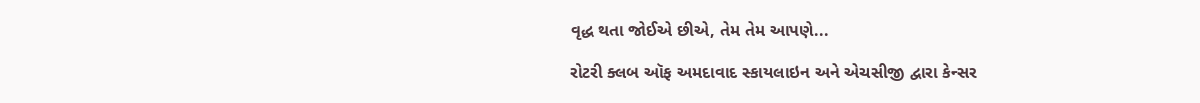વૃદ્ધ થતા જોઈએ છીએ, તેમ તેમ આપણે...

રોટરી ક્લબ ઑફ અમદાવાદ સ્કાયલાઇન અને એચસીજી દ્વારા કેન્સર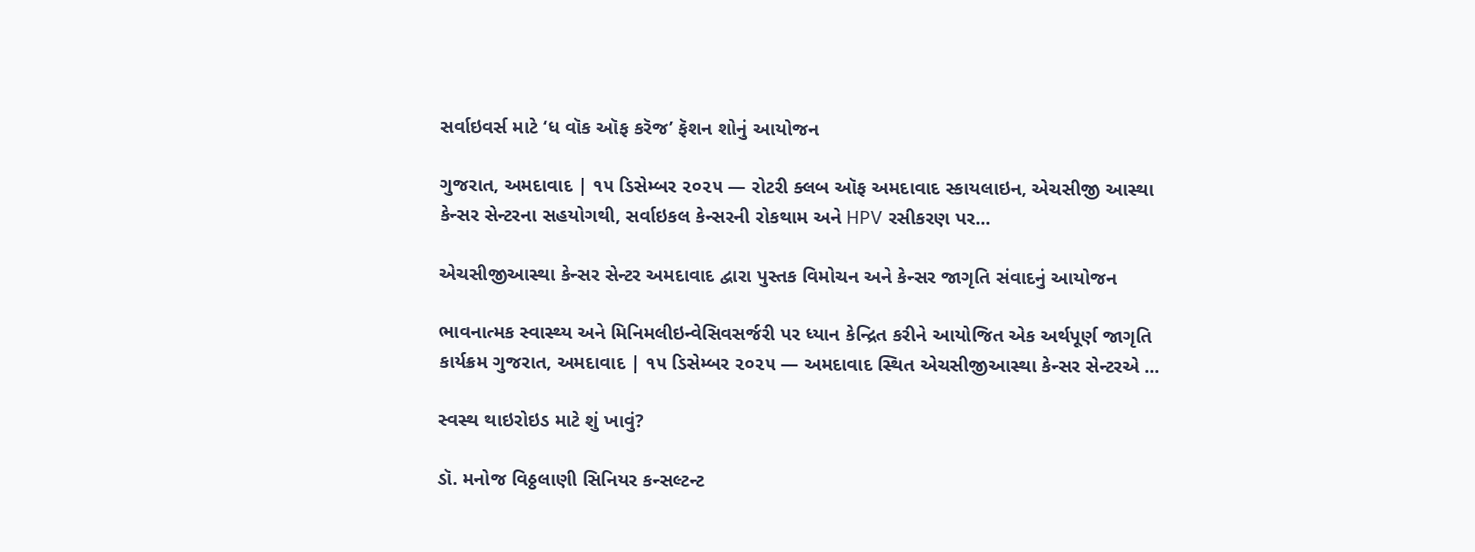સર્વાઇવર્સ માટે ‘ધ વૉક ઑફ કરૅજ’ ફૅશન શોનું આયોજન

ગુજરાત, અમદાવાદ | ૧૫ ડિસેમ્બર ૨૦૨૫ — રોટરી ક્લબ ઑફ અમદાવાદ સ્કાયલાઇન, એચસીજી આસ્થા કેન્સર સેન્ટરના સહયોગથી, સર્વાઇકલ કેન્સરની રોકથામ અને HPV રસીકરણ પર...

એચસીજીઆસ્થા કેન્સર સેન્ટર અમદાવાદ દ્વારા પુસ્તક વિમોચન અને કેન્સર જાગૃતિ સંવાદનું આયોજન

ભાવનાત્મક સ્વાસ્થ્ય અને મિનિમલીઇન્વેસિવસર્જરી પર ધ્યાન કેન્દ્રિત કરીને આયોજિત એક અર્થપૂર્ણ જાગૃતિ કાર્યક્રમ ગુજરાત, અમદાવાદ | ૧૫ ડિસેમ્બર ૨૦૨૫ — અમદાવાદ સ્થિત એચસીજીઆસ્થા કેન્સર સેન્ટરએ ...

સ્વસ્થ થાઇરોઇડ માટે શું ખાવું?

ડૉ. મનોજ વિઠ્ઠલાણી સિનિયર કન્સલ્ટન્ટ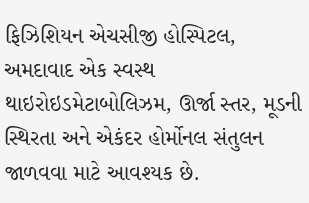ફિઝિશિયન એચસીજી હોસ્પિટલ, અમદાવાદ એક સ્વસ્થ થાઇરોઇડમેટાબોલિઝમ, ઊર્જા સ્તર, મૂડની સ્થિરતા અને એકંદર હોર્મોનલ સંતુલન જાળવવા માટે આવશ્યક છે.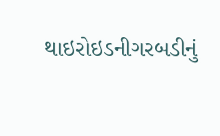થાઇરોઇડનીગરબડીનું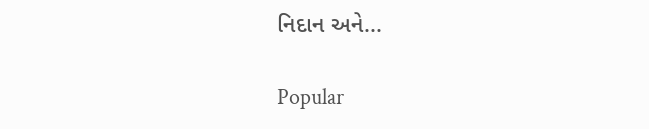નિદાન અને...

Popular